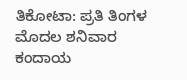ತಿಕೋಟಾ: ಪ್ರತಿ ತಿಂಗಳ ಮೊದಲ ಶನಿವಾರ ಕಂದಾಯ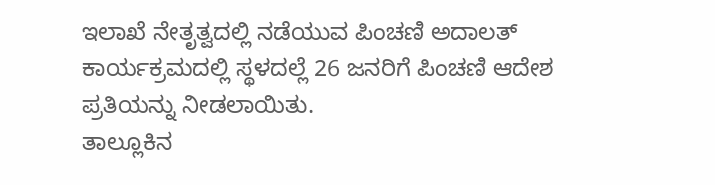ಇಲಾಖೆ ನೇತೃತ್ವದಲ್ಲಿ ನಡೆಯುವ ಪಿಂಚಣಿ ಅದಾಲತ್ ಕಾರ್ಯಕ್ರಮದಲ್ಲಿ ಸ್ಥಳದಲ್ಲೆ 26 ಜನರಿಗೆ ಪಿಂಚಣಿ ಆದೇಶ ಪ್ರತಿಯನ್ನು ನೀಡಲಾಯಿತು.
ತಾಲ್ಲೂಕಿನ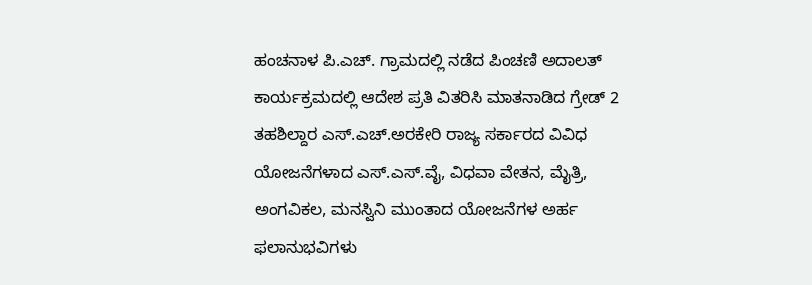ಹಂಚನಾಳ ಪಿ.ಎಚ್. ಗ್ರಾಮದಲ್ಲಿ ನಡೆದ ಪಿಂಚಣಿ ಅದಾಲತ್ ಕಾರ್ಯಕ್ರಮದಲ್ಲಿ ಆದೇಶ ಪ್ರತಿ ವಿತರಿಸಿ ಮಾತನಾಡಿದ ಗ್ರೇಡ್ 2 ತಹಶಿಲ್ದಾರ ಎಸ್.ಎಚ್.ಅರಕೇರಿ ರಾಜ್ಯ ಸರ್ಕಾರದ ವಿವಿಧ ಯೋಜನೆಗಳಾದ ಎಸ್.ಎಸ್.ವೈ, ವಿಧವಾ ವೇತನ, ಮೈತ್ರಿ, ಅಂಗವಿಕಲ, ಮನಸ್ವಿನಿ ಮುಂತಾದ ಯೋಜನೆಗಳ ಅರ್ಹ ಫಲಾನುಭವಿಗಳು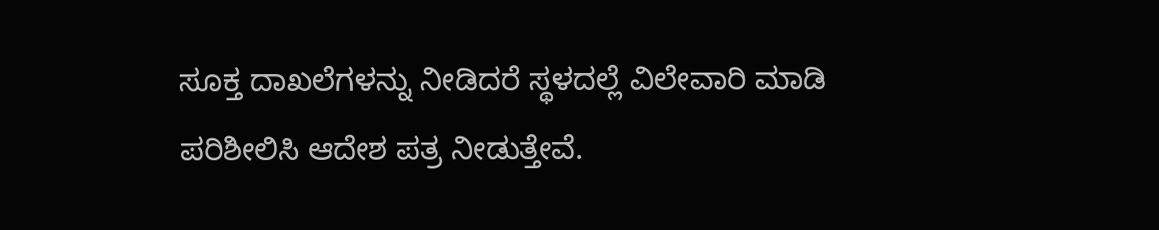ಸೂಕ್ತ ದಾಖಲೆಗಳನ್ನು ನೀಡಿದರೆ ಸ್ಥಳದಲ್ಲೆ ವಿಲೇವಾರಿ ಮಾಡಿ ಪರಿಶೀಲಿಸಿ ಆದೇಶ ಪತ್ರ ನೀಡುತ್ತೇವೆ.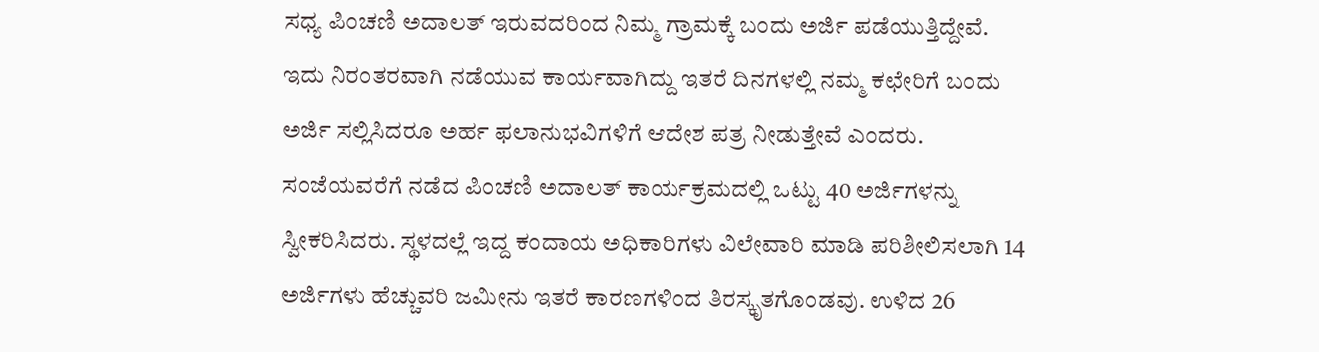ಸಧ್ಯ ಪಿಂಚಣಿ ಅದಾಲತ್ ಇರುವದರಿಂದ ನಿಮ್ಮ ಗ್ರಾಮಕ್ಕೆ ಬಂದು ಅರ್ಜಿ ಪಡೆಯುತ್ತಿದ್ದೇವೆ. ಇದು ನಿರಂತರವಾಗಿ ನಡೆಯುವ ಕಾರ್ಯವಾಗಿದ್ದು ಇತರೆ ದಿನಗಳಲ್ಲಿ ನಮ್ಮ ಕಛೇರಿಗೆ ಬಂದು ಅರ್ಜಿ ಸಲ್ಲಿಸಿದರೂ ಅರ್ಹ ಫಲಾನುಭವಿಗಳಿಗೆ ಆದೇಶ ಪತ್ರ ನೀಡುತ್ತೇವೆ ಎಂದರು.
ಸಂಜೆಯವರೆಗೆ ನಡೆದ ಪಿಂಚಣಿ ಅದಾಲತ್ ಕಾರ್ಯಕ್ರಮದಲ್ಲಿ ಒಟ್ಟು 40 ಅರ್ಜಿಗಳನ್ನು ಸ್ವೀಕರಿಸಿದರು. ಸ್ಥಳದಲ್ಲೆ ಇದ್ದ ಕಂದಾಯ ಅಧಿಕಾರಿಗಳು ವಿಲೇವಾರಿ ಮಾಡಿ ಪರಿಶೀಲಿಸಲಾಗಿ 14 ಅರ್ಜಿಗಳು ಹೆಚ್ಚುವರಿ ಜಮೀನು ಇತರೆ ಕಾರಣಗಳಿಂದ ತಿರಸ್ಕೃತಗೊಂಡವು. ಉಳಿದ 26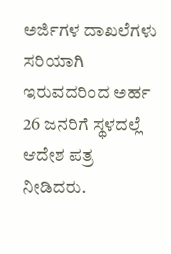ಅರ್ಜಿಗಳ ದಾಖಲೆಗಳು ಸರಿಯಾಗಿ ಇರುವದರಿಂದ ಅರ್ಹ 26 ಜನರಿಗೆ ಸ್ಥಳದಲ್ಲೆ ಆದೇಶ ಪತ್ರ ನೀಡಿದರು.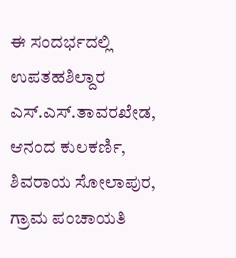ಈ ಸಂದರ್ಭದಲ್ಲಿ ಉಪತಹಶಿಲ್ದಾರ ಎಸ್.ಎಸ್.ತಾವರಖೇಡ, ಆನಂದ ಕುಲಕರ್ಣಿ, ಶಿವರಾಯ ಸೋಲಾಪುರ, ಗ್ರಾಮ ಪಂಚಾಯತಿ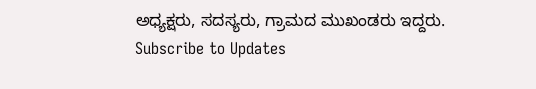ಅಧ್ಯಕ್ಷರು, ಸದಸ್ಯರು, ಗ್ರಾಮದ ಮುಖಂಡರು ಇದ್ದರು.
Subscribe to Updates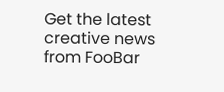Get the latest creative news from FooBar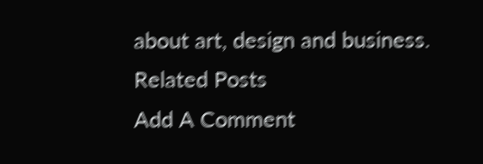about art, design and business.
Related Posts
Add A Comment